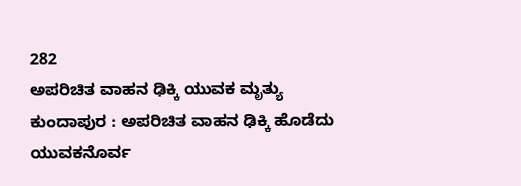282
ಅಪರಿಚಿತ ವಾಹನ ಢಿಕ್ಕಿ ಯುವಕ ಮೃತ್ಯು
ಕುಂದಾಪುರ : ಅಪರಿಚಿತ ವಾಹನ ಢಿಕ್ಕಿ ಹೊಡೆದು ಯುವಕನೊರ್ವ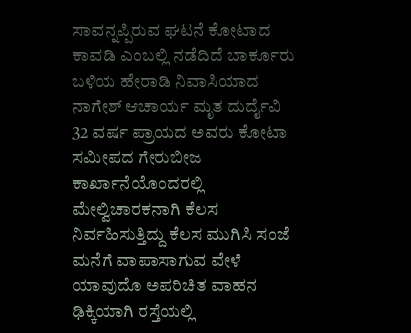ಸಾವನ್ನಪ್ಪಿರುವ ಘಟನೆ ಕೋಟಾದ ಕಾವಡಿ ಎಂಬಲ್ಲಿ ನಡೆದಿದೆ ಬಾರ್ಕೂರು ಬಳಿಯ ಹೇರಾಡಿ ನಿವಾಸಿಯಾದ ನಾಗೇಶ್ ಆಚಾರ್ಯ ಮೃತ ದುರ್ದೈವಿ
32 ವರ್ಷ ಪ್ರಾಯದ ಅವರು ಕೋಟಾ ಸಮೀಪದ ಗೇರುಬೀಜ ಕಾರ್ಖಾನೆಯೊಂದರಲ್ಲಿ ಮೇಲ್ವಿಚಾರಕನಾಗಿ ಕೆಲಸ ನಿರ್ವಹಿಸುತ್ತಿದ್ದು ಕೆಲಸ ಮುಗಿಸಿ ಸಂಜೆ ಮನೆಗೆ ವಾಪಾಸಾಗುವ ವೇಳೆ ಯಾವುದೊ ಅಪರಿಚಿತ ವಾಹನ ಢಿಕ್ಕಿಯಾಗಿ ರಸ್ತೆಯಲ್ಲಿ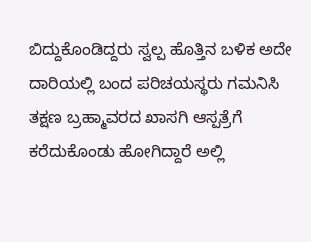ಬಿದ್ದುಕೊಂಡಿದ್ದರು ಸ್ವಲ್ಪ ಹೊತ್ತಿನ ಬಳಿಕ ಅದೇ ದಾರಿಯಲ್ಲಿ ಬಂದ ಪರಿಚಯಸ್ಥರು ಗಮನಿಸಿ ತಕ್ಷಣ ಬ್ರಹ್ಮಾವರದ ಖಾಸಗಿ ಆಸ್ಪತ್ರೆಗೆ ಕರೆದುಕೊಂಡು ಹೋಗಿದ್ದಾರೆ ಅಲ್ಲಿ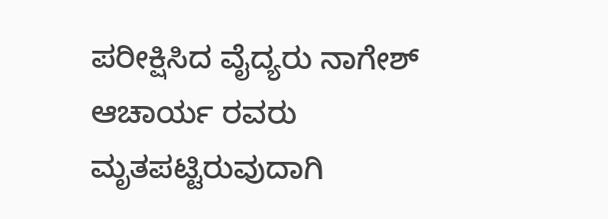ಪರೀಕ್ಷಿಸಿದ ವೈದ್ಯರು ನಾಗೇಶ್ ಆಚಾರ್ಯ ರವರು ಮೃತಪಟ್ಟಿರುವುದಾಗಿ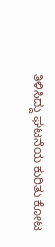ತಿಳಿಸಿದ್ದು ಘಟನೆಯ ಕುರಿತು ಕೋಟ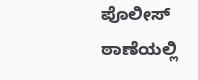ಪೊಲೀಸ್ ಠಾಣೆಯಲ್ಲಿ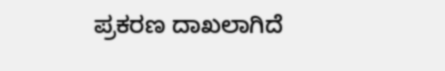ಪ್ರಕರಣ ದಾಖಲಾಗಿದೆ